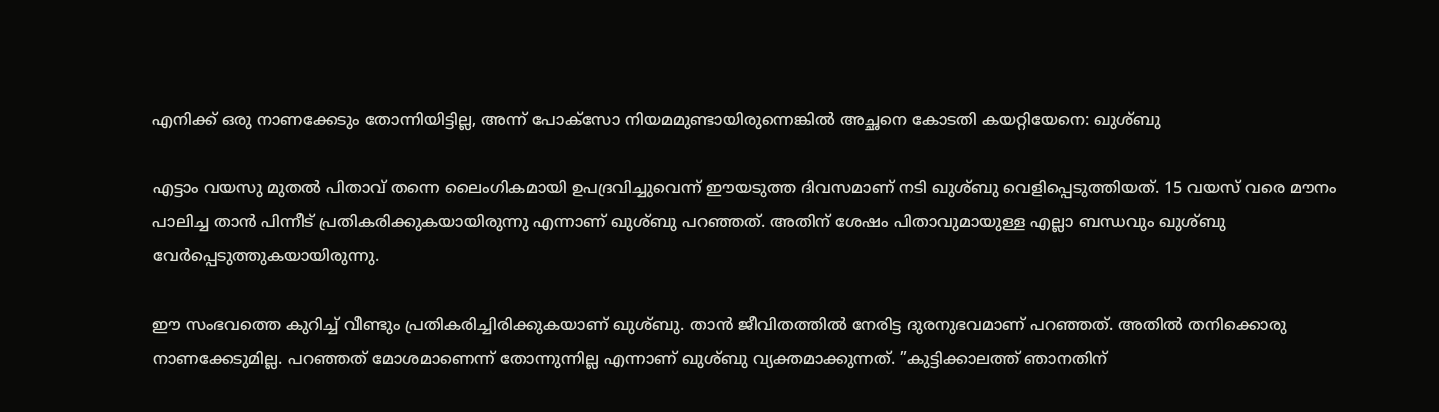എനിക്ക് ഒരു നാണക്കേടും തോന്നിയിട്ടില്ല, അന്ന് പോക്‌സോ നിയമമുണ്ടായിരുന്നെങ്കില്‍ അച്ഛനെ കോടതി കയറ്റിയേനെ: ഖുശ്ബു

എട്ടാം വയസു മുതല്‍ പിതാവ് തന്നെ ലൈംഗികമായി ഉപദ്രവിച്ചുവെന്ന് ഈയടുത്ത ദിവസമാണ് നടി ഖുശ്ബു വെളിപ്പെടുത്തിയത്. 15 വയസ് വരെ മൗനം പാലിച്ച താന്‍ പിന്നീട് പ്രതികരിക്കുകയായിരുന്നു എന്നാണ് ഖുശ്ബു പറഞ്ഞത്. അതിന് ശേഷം പിതാവുമായുള്ള എല്ലാ ബന്ധവും ഖുശ്ബു വേര്‍പ്പെടുത്തുകയായിരുന്നു.

ഈ സംഭവത്തെ കുറിച്ച് വീണ്ടും പ്രതികരിച്ചിരിക്കുകയാണ് ഖുശ്ബു. താന്‍ ജീവിതത്തില്‍ നേരിട്ട ദുരനുഭവമാണ് പറഞ്ഞത്. അതില്‍ തനിക്കൊരു നാണക്കേടുമില്ല. പറഞ്ഞത് മോശമാണെന്ന് തോന്നുന്നില്ല എന്നാണ് ഖുശ്ബു വ്യക്തമാക്കുന്നത്. ”കുട്ടിക്കാലത്ത് ഞാനതിന്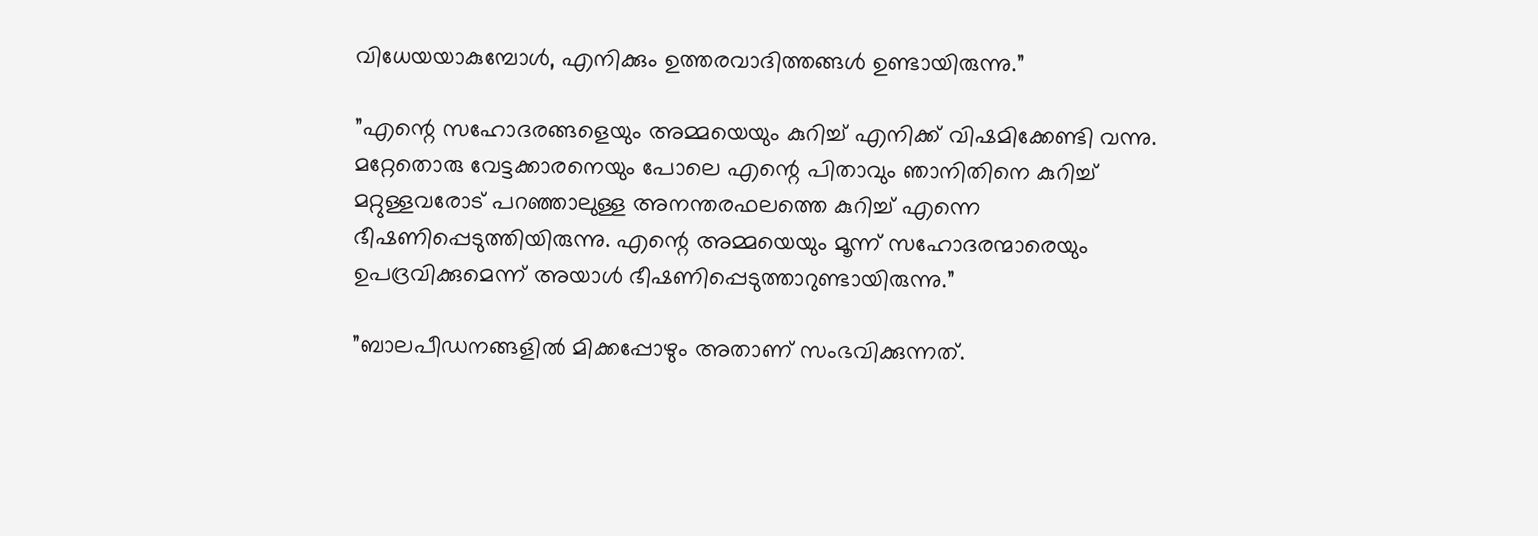വിധേയയാകുമ്പോള്‍, എനിക്കും ഉത്തരവാദിത്തങ്ങള്‍ ഉണ്ടായിരുന്നു.”

”എന്റെ സഹോദരങ്ങളെയും അമ്മയെയും കുറിച്ച് എനിക്ക് വിഷമിക്കേണ്ടി വന്നു. മറ്റേതൊരു വേട്ടക്കാരനെയും പോലെ എന്റെ പിതാവും ഞാനിതിനെ കുറിച്ച് മറ്റുള്ളവരോട് പറഞ്ഞാലുള്ള അനന്തരഫലത്തെ കുറിച്ച് എന്നെ ഭീഷണിപ്പെടുത്തിയിരുന്നു. എന്റെ അമ്മയെയും മൂന്ന് സഹോദരന്മാരെയും ഉപദ്രവിക്കുമെന്ന് അയാള്‍ ഭീഷണിപ്പെടുത്താറുണ്ടായിരുന്നു.”

”ബാലപീഡനങ്ങളില്‍ മിക്കപ്പോഴും അതാണ് സംഭവിക്കുന്നത്.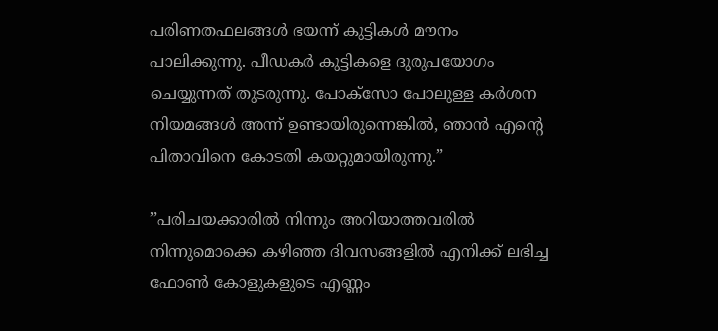പരിണതഫലങ്ങള്‍ ഭയന്ന് കുട്ടികള്‍ മൗനം പാലിക്കുന്നു. പീഡകര്‍ കുട്ടികളെ ദുരുപയോഗം ചെയ്യുന്നത് തുടരുന്നു. പോക്സോ പോലുള്ള കര്‍ശന നിയമങ്ങള്‍ അന്ന് ഉണ്ടായിരുന്നെങ്കില്‍, ഞാന്‍ എന്റെ പിതാവിനെ കോടതി കയറ്റുമായിരുന്നു.”

”പരിചയക്കാരില്‍ നിന്നും അറിയാത്തവരില്‍ നിന്നുമൊക്കെ കഴിഞ്ഞ ദിവസങ്ങളില്‍ എനിക്ക് ലഭിച്ച ഫോണ്‍ കോളുകളുടെ എണ്ണം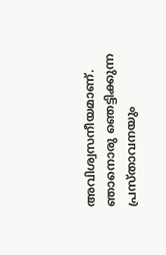അവിശ്വസനീയമാണ്. ഞാനൊരു ഞെട്ടിക്കുന്ന പ്രസ്താവനയും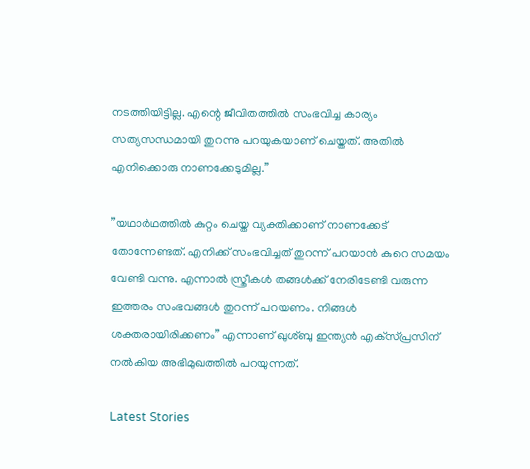നടത്തിയിട്ടില്ല. എന്റെ ജീവിതത്തില്‍ സംഭവിച്ച കാര്യം സത്യസന്ധമായി തുറന്നു പറയുകയാണ് ചെയ്തത്. അതില്‍ എനിക്കൊരു നാണക്കേടുമില്ല.”

”യഥാര്‍ഥത്തില്‍ കുറ്റം ചെയ്ത വ്യക്തിക്കാണ് നാണക്കേട് തോന്നേണ്ടത്. എനിക്ക് സംഭവിച്ചത് തുറന്ന് പറയാന്‍ കുറെ സമയം വേണ്ടി വന്നു. എന്നാല്‍ സ്ത്രീകള്‍ തങ്ങള്‍ക്ക് നേരിടേണ്ടി വരുന്ന ഇത്തരം സംഭവങ്ങള്‍ തുറന്ന് പറയണം. നിങ്ങള്‍ ശക്തരായിരിക്കണം” എന്നാണ് ഖുശ്ബു ഇന്ത്യന്‍ എക്‌സ്പ്രസിന് നല്‍കിയ അഭിമുഖത്തില്‍ പറയുന്നത്.

Latest Stories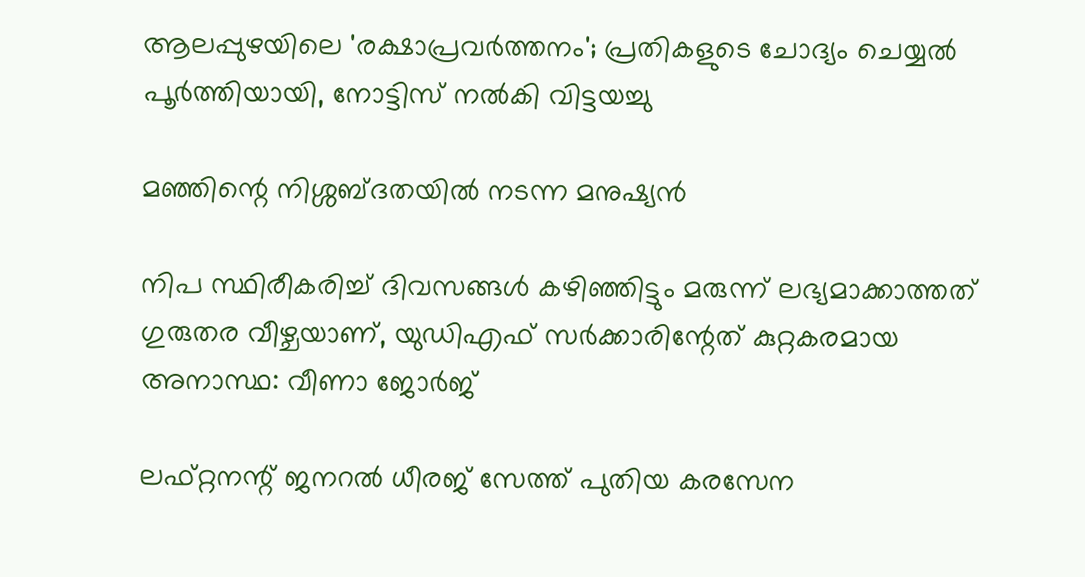ആലപ്പുഴയിലെ 'രക്ഷാപ്രവർത്തനം'; പ്രതികളുടെ ചോദ്യം ചെയ്യൽ പൂർത്തിയായി, നോട്ടിസ് നൽകി വിട്ടയച്ചു

മഞ്ഞിന്റെ നിശ്ശബ്ദതയിൽ നടന്ന മനുഷ്യൻ

നിപ സ്ഥിരീകരിച്ച് ദിവസങ്ങൾ കഴിഞ്ഞിട്ടും മരുന്ന് ലഭ്യമാക്കാത്തത് ഗുരുതര വീഴ്ചയാണ്, യുഡിഎഫ് സർക്കാരിന്റേത് കുറ്റകരമായ അനാസ്ഥ: വീണാ ജോർജ്

ലഫ്റ്റനന്റ് ജനറൽ ധീരജ് സേത്ത് പുതിയ കരസേന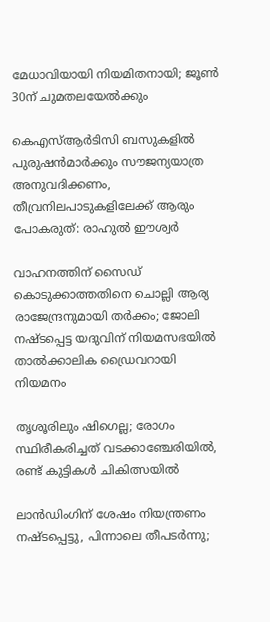മേധാവിയായി നിയമിതനായി; ജൂൺ 30ന് ചുമതലയേൽക്കും

കെഎസ്ആർടിസി ബസുകളിൽ പുരുഷൻമാർക്കും സൗജന്യയാത്ര അനുവദിക്കണം, തീവ്രനിലപാടുകളിലേക്ക് ആരും പോകരുത്: രാഹുൽ ഈശ്വർ

വാഹനത്തിന് സൈഡ് കൊടുക്കാത്തതിനെ ചൊല്ലി ആര്യ രാജേന്ദ്രനുമായി തർക്കം; ജോലി നഷ്ടപ്പെട്ട യദുവിന് നിയമസഭയിൽ താൽക്കാലിക ഡ്രൈവറായി നിയമനം

തൃശൂരിലും ഷിഗെല്ല; രോഗം സ്ഥിരീകരിച്ചത് വടക്കാഞ്ചേരിയിൽ, രണ്ട് കുട്ടികൾ ചികിത്സയിൽ

ലാൻഡിംഗിന് ശേഷം നിയന്ത്രണം നഷ്ടപ്പെട്ടു, പിന്നാലെ തീപടർന്നു;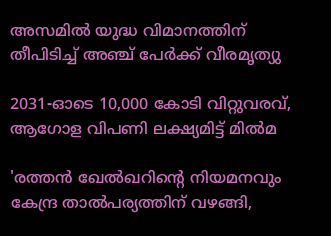അസമിൽ യുദ്ധ വിമാനത്തിന് തീപിടിച്ച് അഞ്ച് പേർക്ക് വീരമൃത്യു

2031-ഓടെ 10,000 കോടി വിറ്റുവരവ്, ആഗോള വിപണി ലക്ഷ്യമിട്ട് മിൽമ

'രത്തൻ ഖേൽഖറിന്റെ നിയമനവും കേന്ദ്ര താൽപര്യത്തിന് വഴങ്ങി,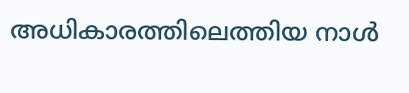അധികാരത്തിലെത്തിയ നാൾ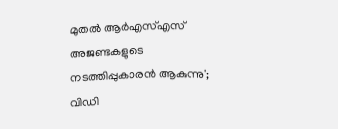മുതൽ ആർഎസ്എസ് അജണ്ടകളുടെ നടത്തിപ്പുകാരൻ ആകുന്നു'; വിഡി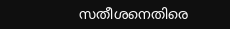സതീശനെതിരെ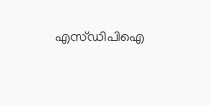എസ്ഡിപിഐ